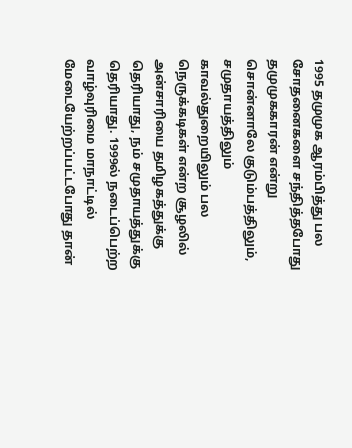1995 தமுமுக ஆரம்பித்து பல சோதனைகளை சந்தித்தபோது தமுமுககாரன் என்று சொன்னாலே குடும்பத்திலும், சமுதாயத்திலும் காவல்துறையிலும் பல நெருக்கடிகள் என்ற சூழலில் அன்சாரியை தமிழகத்துக்கு தெரியாது, நம் சமுதாயத்துக்கு தெரியாது. 1999ல் நடைப்பெற்ற வாழ்வுரிமை மாநாட்டில் மேடையேற்றப்பட்டபோது தான்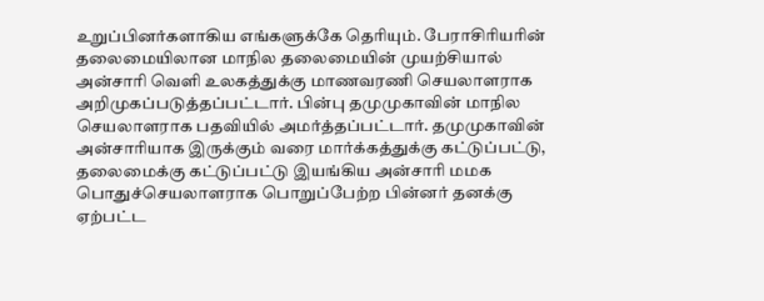உறுப்பினர்களாகிய எங்களுக்கே தெரியும். பேராசிரியரின் தலைமையிலான மாநில தலைமையின் முயற்சியால் அன்சாரி வெளி உலகத்துக்கு மாணவரணி செயலாளராக அறிமுகப்படுத்தப்பட்டார். பின்பு தமுமுகாவின் மாநில செயலாளராக பதவியில் அமர்த்தப்பட்டார். தமுமுகாவின் அன்சாரியாக இருக்கும் வரை மார்க்கத்துக்கு கட்டுப்பட்டு, தலைமைக்கு கட்டுப்பட்டு இயங்கிய அன்சாரி மமக பொதுச்செயலாளராக பொறுப்பேற்ற பின்னர் தனக்கு ஏற்பட்ட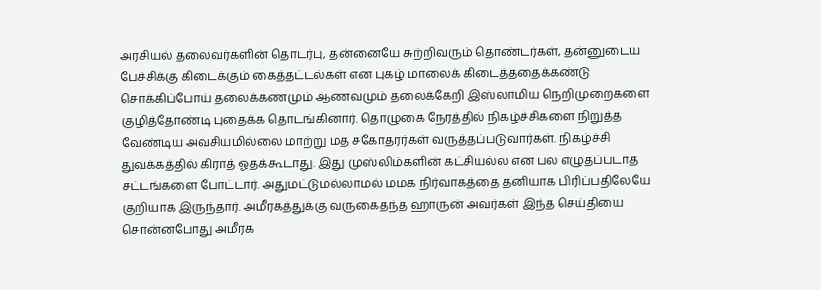அரசியல் தலைவர்களின் தொடர்பு, தன்னையே சுற்றிவரும் தொண்டர்கள், தன்னுடைய பேச்சிக்கு கிடைக்கும் கைத்தட்டல்கள் என புகழ் மாலைக் கிடைத்ததைக்கண்டு சொக்கிப்போய் தலைக்கணமும் ஆணவமும் தலைக்கேறி இஸ்லாமிய நெறிமுறைகளை குழித்தோண்டி புதைக்க தொடங்கினார். தொழுகை நேரத்தில் நிகழ்ச்சிகளை நிறுத்த வேண்டிய அவசியமில்லை மாற்று மத சகோதரர்கள் வருத்தப்படுவார்கள். நிகழ்ச்சி துவக்கத்தில் கிராத் ஓதக்கூடாது. இது முஸ்லிம்களின் கட்சியல்ல என பல எழுதப்படாத சட்டங்களை போட்டார். அதுமட்டுமல்லாமல் மமக நிர்வாகத்தை தனியாக பிரிப்பதிலேயே குறியாக இருந்தார். அமீரகத்துக்கு வருகைதந்த ஹாருன் அவர்கள் இந்த செய்தியை சொன்னபோது அமீரக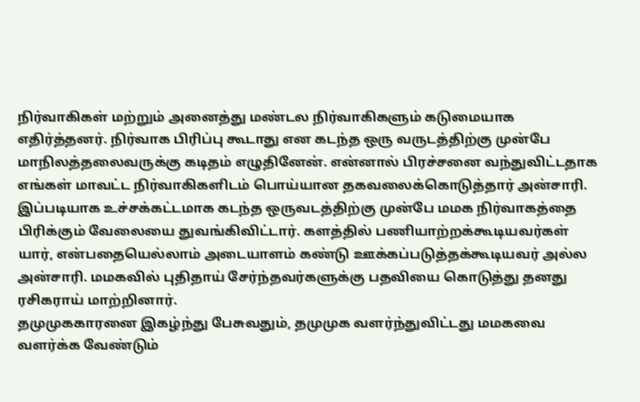நிர்வாகிகள் மற்றும் அனைத்து மண்டல நிர்வாகிகளும் கடுமையாக எதிர்த்தனர். நிர்வாக பிரிப்பு கூடாது என கடந்த ஒரு வருடத்திற்கு முன்பே மாநிலத்தலைவருக்கு கடிதம் எழுதினேன். என்னால் பிரச்சனை வந்துவிட்டதாக எங்கள் மாவட்ட நிர்வாகிகளிடம் பொய்யான தகவலைக்கொடுத்தார் அன்சாரி. இப்படியாக உச்சக்கட்டமாக கடந்த ஒருவடத்திற்கு முன்பே மமக நிர்வாகத்தை பிரிக்கும் வேலையை துவங்கிவிட்டார். களத்தில் பணியாற்றக்கூடியவர்கள் யார், என்பதையெல்லாம் அடையாளம் கண்டு ஊக்கப்படுத்தக்கூடியவர் அல்ல அன்சாரி. மமகவில் புதிதாய் சேர்ந்தவர்களுக்கு பதவியை கொடுத்து தனது ரசிகராய் மாற்றினார்.
தமுமுககாரனை இகழ்ந்து பேசுவதும், தமுமுக வளர்ந்துவிட்டது மமகவை வளர்க்க வேண்டும்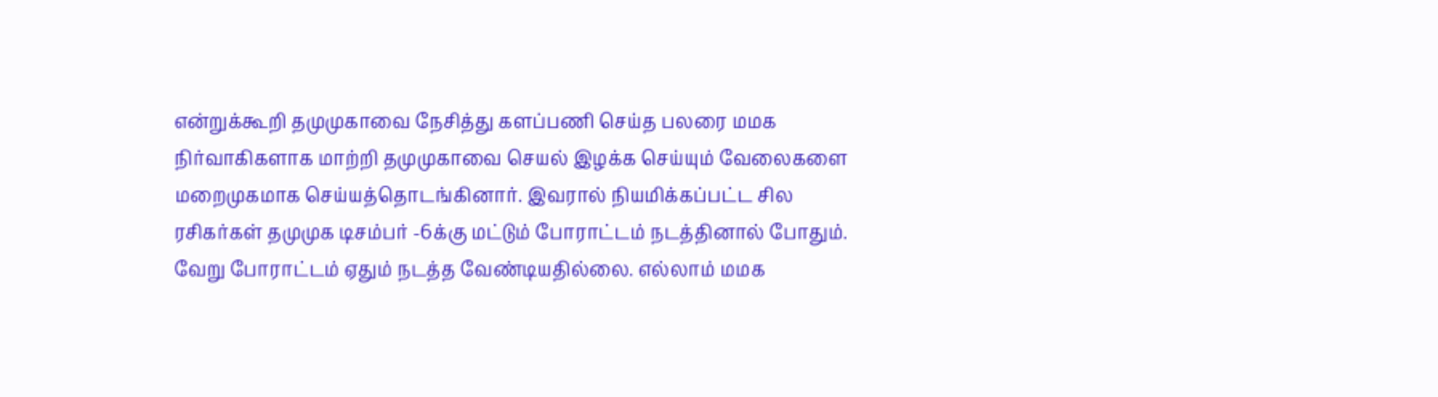என்றுக்கூறி தமுமுகாவை நேசித்து களப்பணி செய்த பலரை மமக நிர்வாகிகளாக மாற்றி தமுமுகாவை செயல் இழக்க செய்யும் வேலைகளை மறைமுகமாக செய்யத்தொடங்கினார். இவரால் நியமிக்கப்பட்ட சில ரசிகர்கள் தமுமுக டிசம்பர் -6க்கு மட்டும் போராட்டம் நடத்தினால் போதும். வேறு போராட்டம் ஏதும் நடத்த வேண்டியதில்லை. எல்லாம் மமக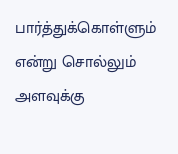பார்த்துக்கொள்ளும் என்று சொல்லும் அளவுக்கு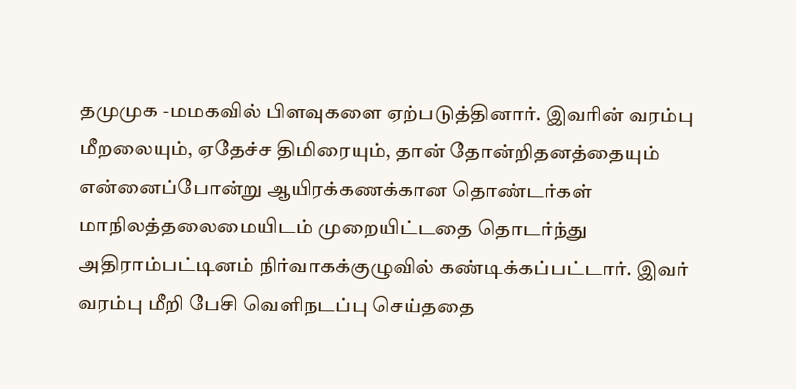தமுமுக -மமகவில் பிளவுகளை ஏற்படுத்தினார். இவரின் வரம்பு மீறலையும், ஏதேச்ச திமிரையும், தான் தோன்றிதனத்தையும் என்னைப்போன்று ஆயிரக்கணக்கான தொண்டர்கள் மாநிலத்தலைமையிடம் முறையிட்டதை தொடர்ந்து அதிராம்பட்டினம் நிர்வாகக்குழுவில் கண்டிக்கப்பட்டார். இவர் வரம்பு மீறி பேசி வெளிநடப்பு செய்ததை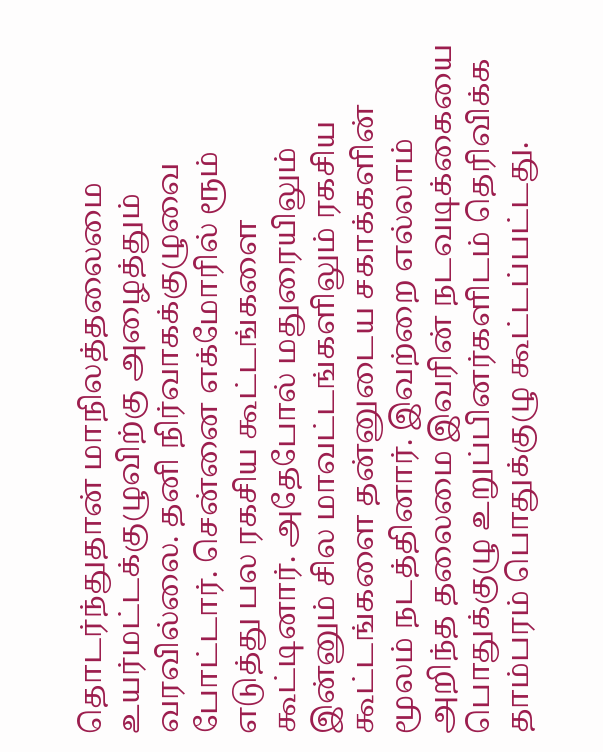தொடர்ந்துதான் மாநிலத்தலைமை உயர்மட்டக்குழுவிற்கு அழைத்தும் வரவில்லை. தனி நிர்வாகக்குழுவை போட்டார். சென்னை எக்மோரில் ரூம் எடுத்து பல ரகசிய கூட்டங்களை கூட்டினார். அதேபோல் மதுரையிலும் இன்னும் சில மாவட்டங்களிலும் ரகசிய கூட்டங்களை தன்னுடைய சகாக்களின் மூலம் நடத்தினார். இவற்றை எல்லாம் அறிந்த தலைமை இவரின் நடவடிக்கையை பொதுக்குழு உறுப்பினர்களிடம் தெரிவிக்க தாம்பரம் பொதுக்குழு கூட்டப்பட்டது.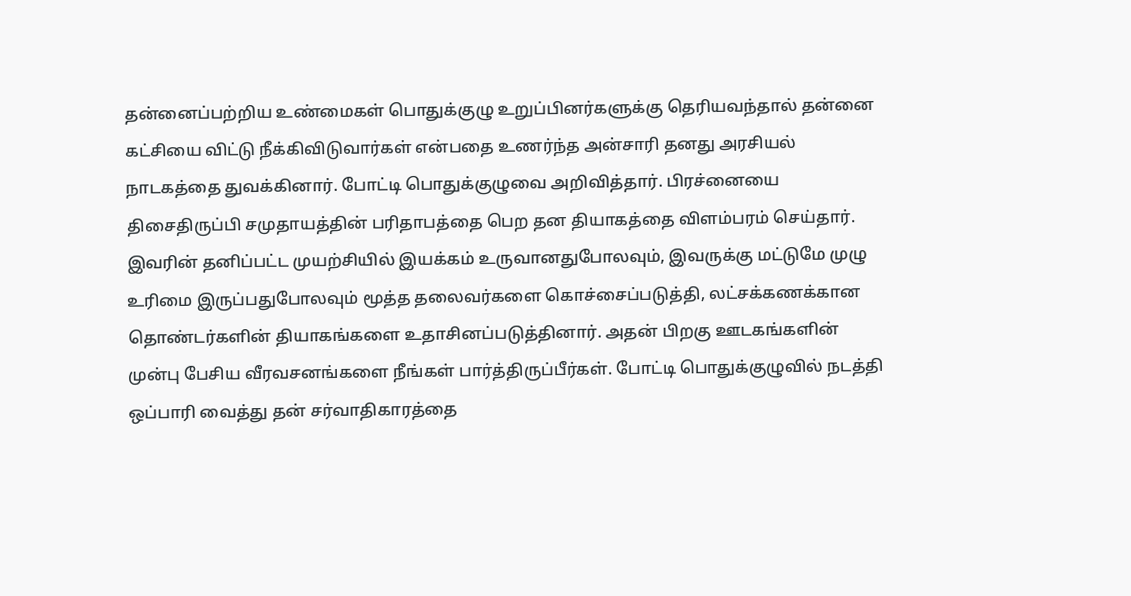தன்னைப்பற்றிய உண்மைகள் பொதுக்குழு உறுப்பினர்களுக்கு தெரியவந்தால் தன்னை கட்சியை விட்டு நீக்கிவிடுவார்கள் என்பதை உணர்ந்த அன்சாரி தனது அரசியல் நாடகத்தை துவக்கினார். போட்டி பொதுக்குழுவை அறிவித்தார். பிரச்னையை திசைதிருப்பி சமுதாயத்தின் பரிதாபத்தை பெற தன தியாகத்தை விளம்பரம் செய்தார். இவரின் தனிப்பட்ட முயற்சியில் இயக்கம் உருவானதுபோலவும், இவருக்கு மட்டுமே முழு உரிமை இருப்பதுபோலவும் மூத்த தலைவர்களை கொச்சைப்படுத்தி, லட்சக்கணக்கான தொண்டர்களின் தியாகங்களை உதாசினப்படுத்தினார். அதன் பிறகு ஊடகங்களின் முன்பு பேசிய வீரவசனங்களை நீங்கள் பார்த்திருப்பீர்கள். போட்டி பொதுக்குழுவில் நடத்தி ஒப்பாரி வைத்து தன் சர்வாதிகாரத்தை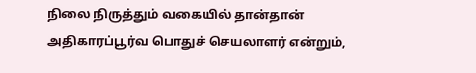நிலை நிருத்தும் வகையில் தான்தான் அதிகாரப்பூர்வ பொதுச் செயலாளர் என்றும்,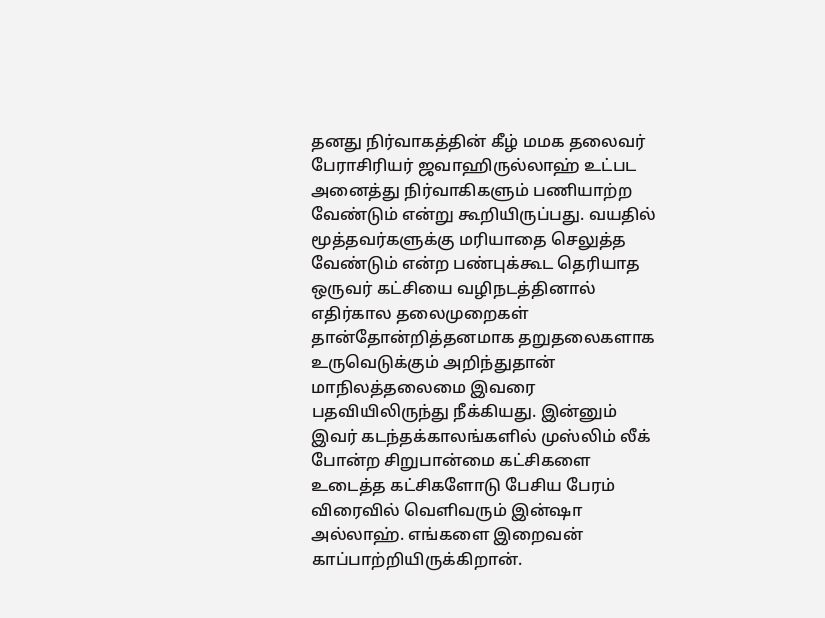தனது நிர்வாகத்தின் கீழ் மமக தலைவர் பேராசிரியர் ஜவாஹிருல்லாஹ் உட்பட அனைத்து நிர்வாகிகளும் பணியாற்ற வேண்டும் என்று கூறியிருப்பது. வயதில் மூத்தவர்களுக்கு மரியாதை செலுத்த வேண்டும் என்ற பண்புக்கூட தெரியாத ஒருவர் கட்சியை வழிநடத்தினால் எதிர்கால தலைமுறைகள் தான்தோன்றித்தனமாக தறுதலைகளாக உருவெடுக்கும் அறிந்துதான் மாநிலத்தலைமை இவரை பதவியிலிருந்து நீக்கியது. இன்னும் இவர் கடந்தக்காலங்களில் முஸ்லிம் லீக் போன்ற சிறுபான்மை கட்சிகளை உடைத்த கட்சிகளோடு பேசிய பேரம் விரைவில் வெளிவரும் இன்ஷா அல்லாஹ். எங்களை இறைவன் காப்பாற்றியிருக்கிறான்.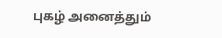புகழ் அனைத்தும்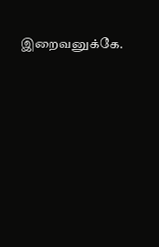இறைவனுக்கே.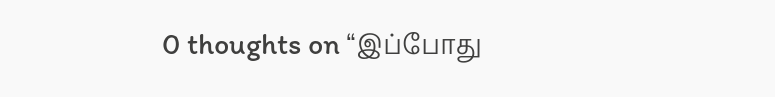0 thoughts on “இப்போது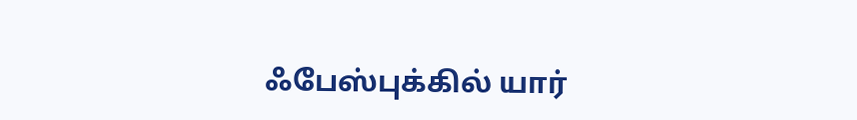ஃபேஸ்புக்கில் யார்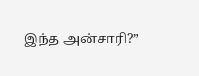இந்த அன்சாரி?”